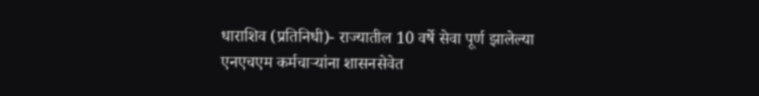धाराशिव (प्रतिनिधी)- राज्यातील 10 वर्षे सेवा पूर्ण झालेल्या एनएचएम कर्मचाऱ्यांना शासनसेवेत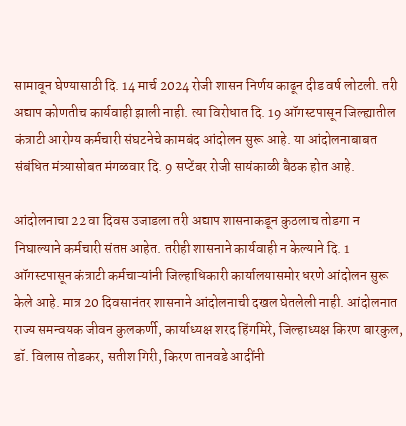सामावून घेण्यासाठी दि. 14 मार्च 2024 रोजी शासन निर्णय काढून दीड वर्ष लोटली. तरी अद्याप कोणतीच कार्यवाही झाली नाही. त्या विरोधात दि. 19 ऑगस्टपासून जिल्ह्यातील कंत्राटी आरोग्य कर्मचारी संघटनेचे कामबंद आंदोलन सुरू आहे. या आंदोलनाबाबत संबंधित मंत्र्यासोबत मंगळवार दि. 9 सप्टेंबर रोजी सायंकाळी बैठक होत आहे.

आंदोलनाचा 22 वा दिवस उजाडला तरी अद्याप शासनाकडून कुठलाच तोडगा न निघाल्याने कर्मचारी संतप्त आहेत. तरीही शासनाने कार्यवाही न केल्याने दि. 1 ऑगस्टपासून कंत्राटी कर्मचाऱ्यांनी जिल्हाधिकारी कार्यालयासमोर धरणे आंदोलन सुरू केले आहे. मात्र 20 दिवसानंतर शासनाने आंदोलनाची दखल घेतलेली नाही. आंदोलनात राज्य समन्वयक जीवन कुलकर्णी, कार्याध्यक्ष शरद हिंगमिरे, जिल्हाध्यक्ष किरण बारकुल, डॉ. विलास तोडकर, सतीश गिरी, किरण तानवडे आदींनी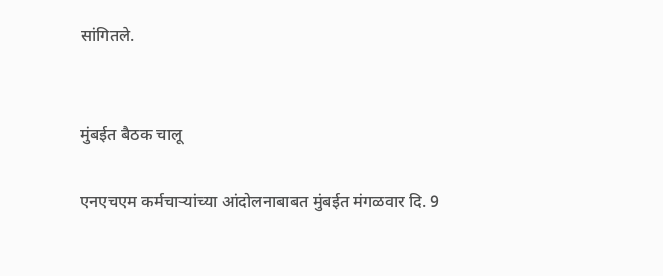सांगितले.


मुंबईत बैठक चालू

एनएचएम कर्मचाऱ्यांच्या आंदोलनाबाबत मुंबईत मंगळवार दि. 9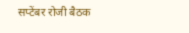सप्टेंबर रोजी बैठक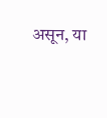असून, या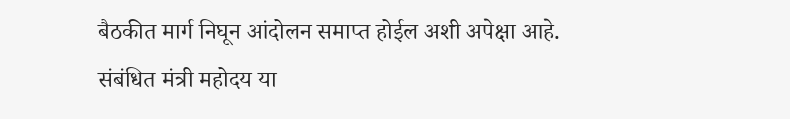बैठकीत मार्ग निघून आंदोलन समाप्त होईल अशी अपेक्षा आहे. संबंधित मंत्री महोदय या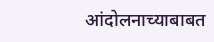आंदोलनाच्याबाबत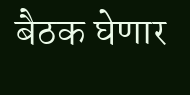बैठक घेणार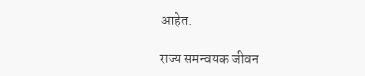आहेत.

राज्य समन्वयक जीवन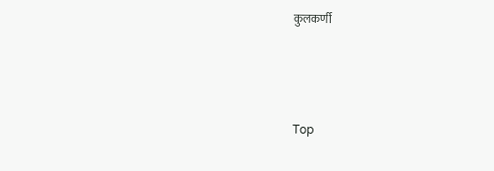कुलकर्णी



Top